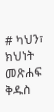# ካህን፣ ክህነት መጽሐፍ ቅዱስ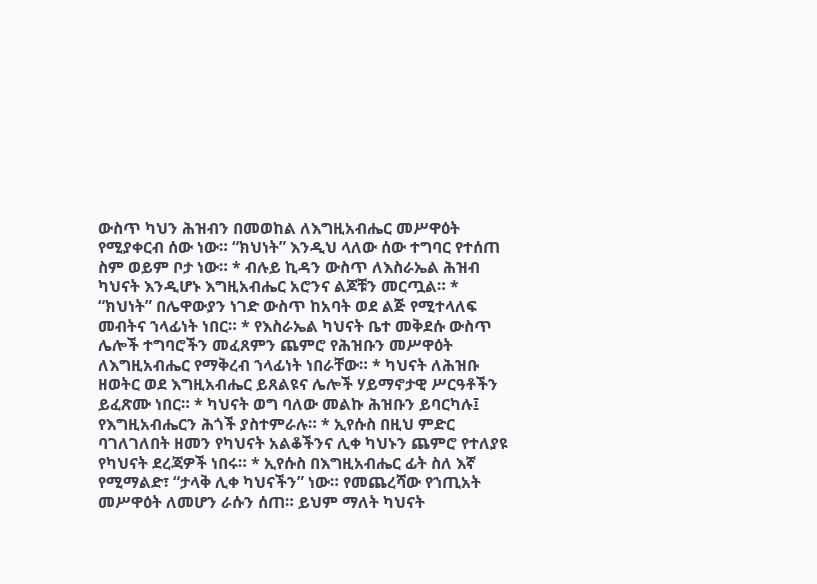ውስጥ ካህን ሕዝብን በመወከል ለእግዚአብሔር መሥዋዕት የሚያቀርብ ሰው ነው። “ክህነት” እንዲህ ላለው ሰው ተግባር የተሰጠ ስም ወይም ቦታ ነው። * ብሉይ ኪዳን ውስጥ ለእስራኤል ሕዝብ ካህናት እንዲሆኑ እግዚአብሔር አሮንና ልጆቹን መርጧል። * “ክህነት” በሌዋውያን ነገድ ውስጥ ከአባት ወደ ልጅ የሚተላለፍ መብትና ኀላፊነት ነበር። * የእስራኤል ካህናት ቤተ መቅደሱ ውስጥ ሌሎች ተግባሮችን መፈጸምን ጨምሮ የሕዝቡን መሥዋዕት ለእግዚአብሔር የማቅረብ ኀላፊነት ነበራቸው። * ካህናት ለሕዝቡ ዘወትር ወደ እግዚአብሔር ይጸልዩና ሌሎች ሃይማኖታዊ ሥርዓቶችን ይፈጽሙ ነበር። * ካህናት ወግ ባለው መልኩ ሕዝቡን ይባርካሉ፤ የእግዚአብሔርን ሕጎች ያስተምራሉ። * ኢየሱስ በዚህ ምድር ባገለገለበት ዘመን የካህናት አልቆችንና ሊቀ ካህኑን ጨምሮ የተለያዩ የካህናት ደረጃዎች ነበሩ። * ኢየሱስ በእግዚአብሔር ፊት ስለ እኛ የሚማልድ፣ “ታላቅ ሊቀ ካህናችን” ነው። የመጨረሻው የኀጢአት መሥዋዕት ለመሆን ራሱን ሰጠ። ይህም ማለት ካህናት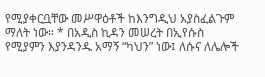የሚያቀርቧቸው መሥዋዕቶች ከእንግዲህ አያስፈልጉም ማለት ነው። * በአዲስ ኪዳን መሠረት በኢየሱስ የሚያምን እያንዳንዱ አማኝ “ካህን” ነው፤ ለሱና ለሌሎች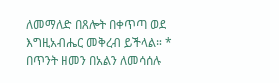ለመማለድ በጸሎት በቀጥጣ ወደ እግዚአብሔር መቅረብ ይችላል። * በጥንት ዘመን በአልን ለመሳሰሉ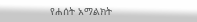የሐሰት አማልክት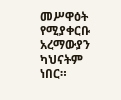መሥዋዕት የሚያቀርቡ አረማውያን ካህናትም ነበር።